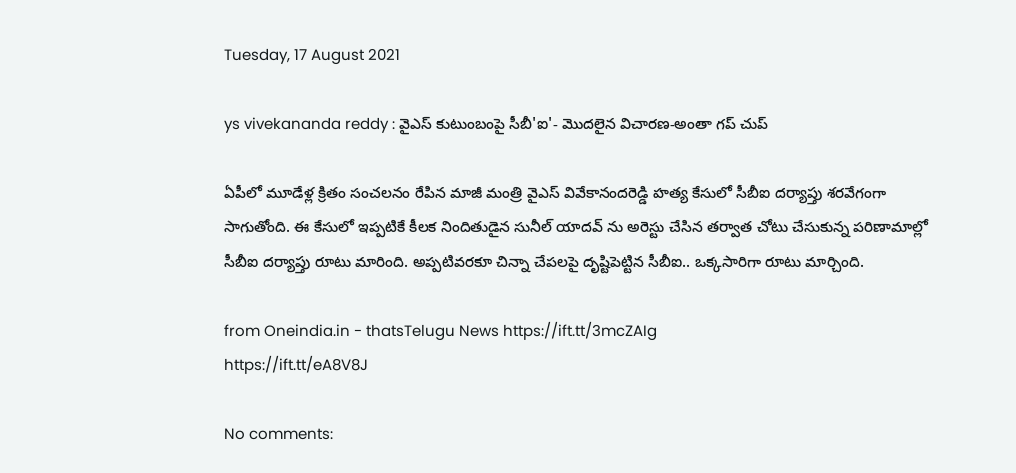Tuesday, 17 August 2021

ys vivekananda reddy : వైఎస్ కుటుంబంపై సీబీ'ఐ'- మొదలైన విచారణ-అంతా గప్ చుప్

ఏపీలో మూడేళ్ల క్రితం సంచలనం రేపిన మాజీ మంత్రి వైఎస్ వివేకానందరెడ్డి హత్య కేసులో సీబీఐ దర్యాప్తు శరవేగంగా సాగుతోంది. ఈ కేసులో ఇప్పటికే కీలక నిందితుడైన సునీల్ యాదవ్ ను అరెస్టు చేసిన తర్వాత చోటు చేసుకున్న పరిణామాల్లో సీబీఐ దర్యాప్తు రూటు మారింది. అప్పటివరకూ చిన్నా చేపలపై దృష్టిపెట్టిన సీబీఐ.. ఒక్కసారిగా రూటు మార్చింది.

from Oneindia.in - thatsTelugu News https://ift.tt/3mcZAIg
https://ift.tt/eA8V8J

No comments: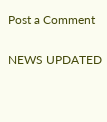Post a Comment

NEWS UPDATED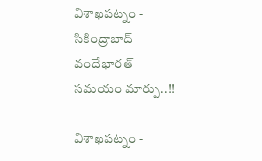విశాఖపట్నం - సికింద్రాబాద్ వందేభారత్ సమయం మార్పు..!!

విశాఖపట్నం -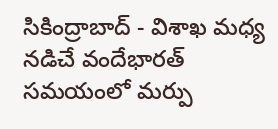సికింద్రాబాద్ - విశాఖ మధ్య నడిచే వందేభారత్ సమయంలో మర్పు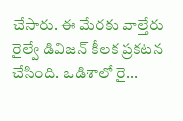చేసారు. ఈ మేరకు వాల్తేరు రైల్వే డివిజన్ కీలక ప్రకటన చేసింది. ఒడిశాలో రై...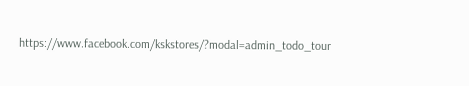https://www.facebook.com/kskstores/?modal=admin_todo_tour